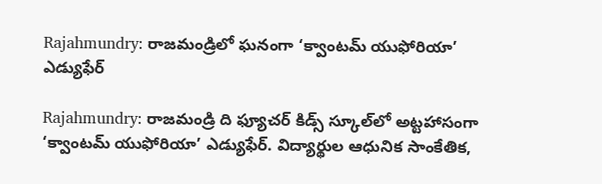Rajahmundry: రాజమండ్రిలో ఘనంగా ‘క్వాంటమ్ యుఫోరియా’ ఎడ్యుఫేర్

Rajahmundry: రాజమండ్రి ది ఫ్యూచర్ కిడ్స్ స్కూల్‌లో అట్టహాసంగా ‘క్వాంటమ్ యుఫోరియా’ ఎడ్యుఫేర్. విద్యార్థుల ఆధునిక సాంకేతిక,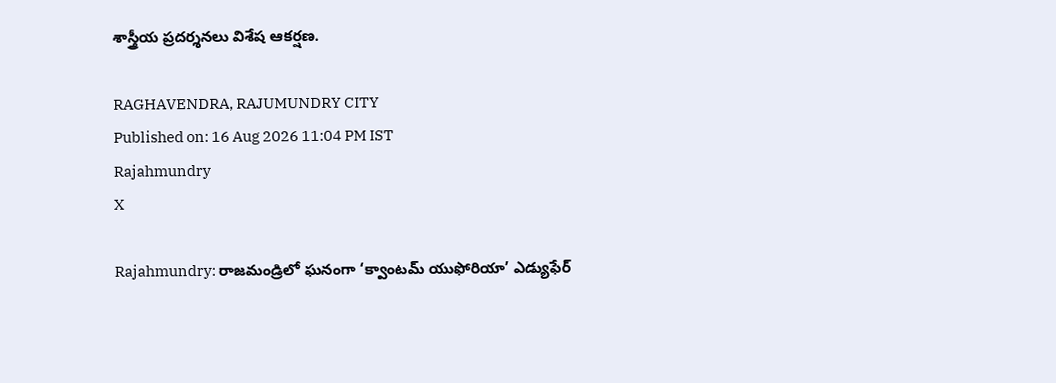శాస్త్రీయ ప్రదర్శనలు విశేష ఆకర్షణ.

RAGHAVENDRA, RAJUMUNDRY CITY
Published on: 16 Aug 2026 11:04 PM IST
Rajahmundry
X

Rajahmundry: రాజమండ్రిలో ఘనంగా ‘క్వాంటమ్ యుఫోరియా’ ఎడ్యుఫేర్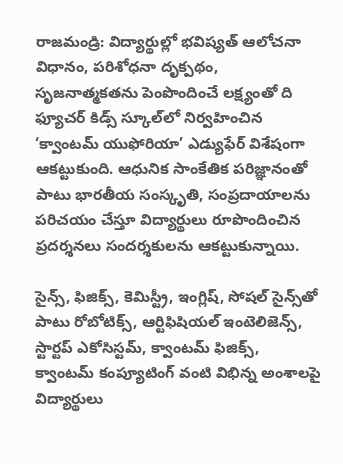రాజమండ్రి: విద్యార్థుల్లో భవిష్యత్ ఆలోచనా విధానం, పరిశోధనా దృక్పథం, సృజనాత్మకతను పెంపొందించే లక్ష్యంతో ది ఫ్యూచర్ కిడ్స్ స్కూల్‌లో నిర్వహించిన ‘క్వాంటమ్ యుఫోరియా’ ఎడ్యుఫేర్ విశేషంగా ఆకట్టుకుంది. ఆధునిక సాంకేతిక పరిజ్ఞానంతో పాటు భారతీయ సంస్కృతి, సంప్రదాయాలను పరిచయం చేస్తూ విద్యార్థులు రూపొందించిన ప్రదర్శనలు సందర్శకులను ఆకట్టుకున్నాయి.

సైన్స్, ఫిజిక్స్, కెమిస్ట్రీ, ఇంగ్లిష్, సోషల్ సైన్స్‌తో పాటు రోబోటిక్స్, ఆర్టిఫిషియల్ ఇంటెలిజెన్స్, స్టార్టప్ ఎకోసిస్టమ్, క్వాంటమ్ ఫిజిక్స్, క్వాంటమ్ కంప్యూటింగ్ వంటి విభిన్న అంశాలపై విద్యార్థులు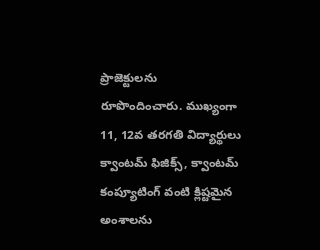ప్రాజెక్టులను రూపొందించారు. ముఖ్యంగా 11, 12వ తరగతి విద్యార్థులు క్వాంటమ్ ఫిజిక్స్, క్వాంటమ్ కంప్యూటింగ్ వంటి క్లిష్టమైన అంశాలను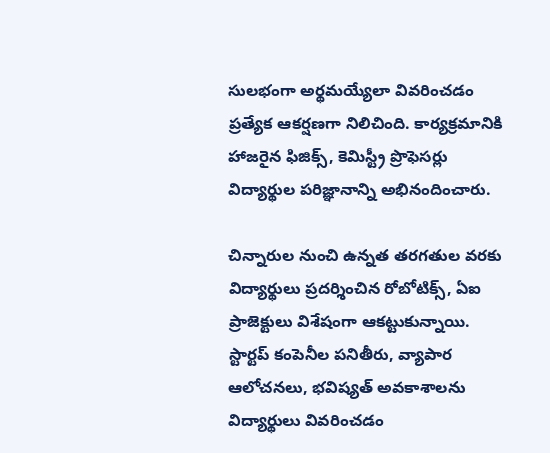సులభంగా అర్థమయ్యేలా వివరించడం ప్రత్యేక ఆకర్షణగా నిలిచింది. కార్యక్రమానికి హాజరైన ఫిజిక్స్, కెమిస్ట్రీ ప్రొఫెసర్లు విద్యార్థుల పరిజ్ఞానాన్ని అభినందించారు.

చిన్నారుల నుంచి ఉన్నత తరగతుల వరకు విద్యార్థులు ప్రదర్శించిన రోబోటిక్స్, ఏఐ ప్రాజెక్టులు విశేషంగా ఆకట్టుకున్నాయి. స్టార్టప్ కంపెనీల పనితీరు, వ్యాపార ఆలోచనలు, భవిష్యత్ అవకాశాలను విద్యార్థులు వివరించడం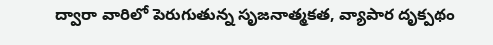ద్వారా వారిలో పెరుగుతున్న సృజనాత్మకత, వ్యాపార దృక్పథం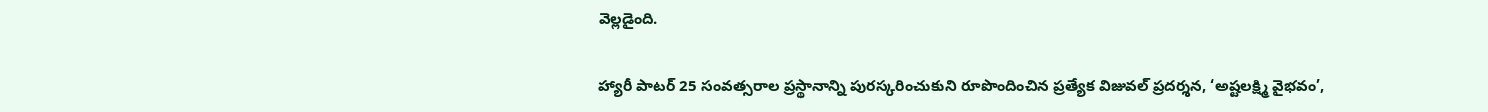వెల్లడైంది.

హ్యారీ పాటర్ 25 సంవత్సరాల ప్రస్థానాన్ని పురస్కరించుకుని రూపొందించిన ప్రత్యేక విజువల్ ప్రదర్శన, ‘అష్టలక్ష్మి వైభవం’,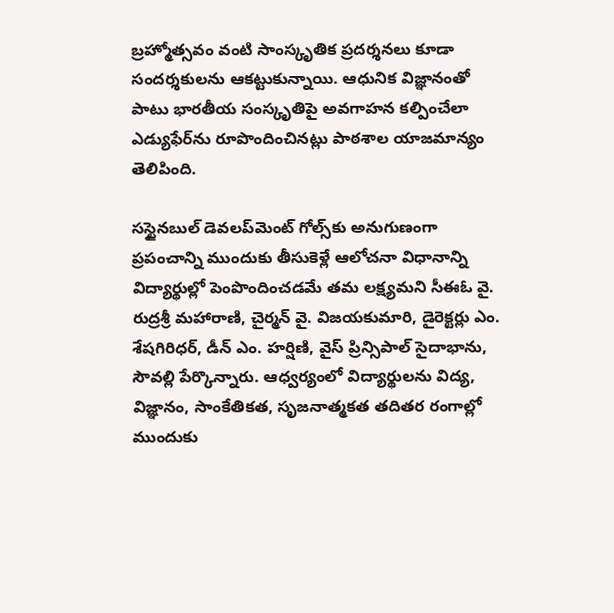బ్రహ్మోత్సవం వంటి సాంస్కృతిక ప్రదర్శనలు కూడా సందర్శకులను ఆకట్టుకున్నాయి. ఆధునిక విజ్ఞానంతో పాటు భారతీయ సంస్కృతిపై అవగాహన కల్పించేలా ఎడ్యుఫేర్‌ను రూపొందించినట్లు పాఠశాల యాజమాన్యం తెలిపింది.

సస్టైనబుల్ డెవలప్‌మెంట్ గోల్స్‌కు అనుగుణంగా ప్రపంచాన్ని ముందుకు తీసుకెళ్లే ఆలోచనా విధానాన్ని విద్యార్థుల్లో పెంపొందించడమే తమ లక్ష్యమని సీఈఓ వై. రుద్రశ్రీ మహారాణి, చైర్మన్ వై. విజయకుమారి, డైరెక్టర్లు ఎం. శేషగిరిధర్, డీన్ ఎం. హర్షిణి, వైస్ ప్రిన్సిపాల్ సైదాభాను, సౌవల్లి పేర్కొన్నారు. ఆధ్వర్యంలో విద్యార్థులను విద్య, విజ్ఞానం, సాంకేతికత, సృజనాత్మకత తదితర రంగాల్లో ముందుకు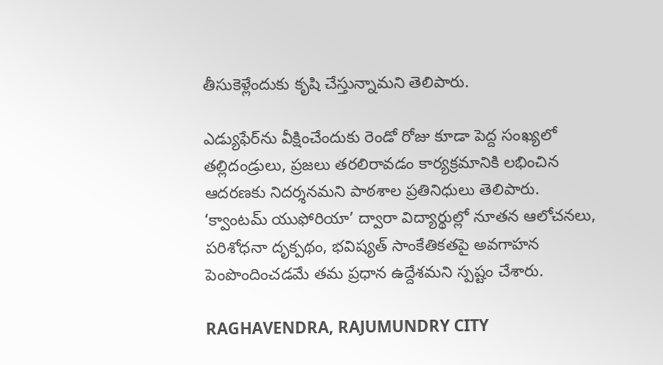తీసుకెళ్లేందుకు కృషి చేస్తున్నామని తెలిపారు.

ఎడ్యుఫేర్‌ను వీక్షించేందుకు రెండో రోజు కూడా పెద్ద సంఖ్యలో తల్లిదండ్రులు, ప్రజలు తరలిరావడం కార్యక్రమానికి లభించిన ఆదరణకు నిదర్శనమని పాఠశాల ప్రతినిధులు తెలిపారు. ‘క్వాంటమ్ యుఫోరియా’ ద్వారా విద్యార్థుల్లో నూతన ఆలోచనలు, పరిశోధనా దృక్పథం, భవిష్యత్ సాంకేతికతపై అవగాహన పెంపొందించడమే తమ ప్రధాన ఉద్దేశమని స్పష్టం చేశారు.

RAGHAVENDRA, RAJUMUNDRY CITY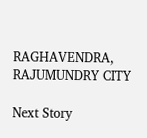RAGHAVENDRA, RAJUMUNDRY CITY

Next Story